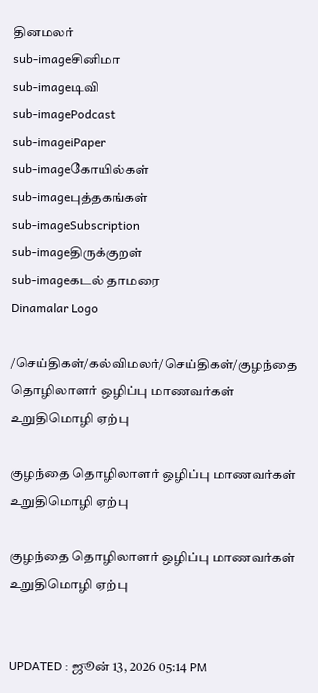தினமலர்
sub-imageசினிமா
sub-imageடிவி
sub-imagePodcast
sub-imageiPaper
sub-imageகோயில்கள்
sub-imageபுத்தகங்கள்
sub-imageSubscription
sub-imageதிருக்குறள்
sub-imageகடல் தாமரை
Dinamalar Logo

/செய்திகள்/கல்விமலர்/செய்திகள்/குழந்தை தொழிலாளர் ஒழிப்பு மாணவர்கள் உறுதிமொழி ஏற்பு

குழந்தை தொழிலாளர் ஒழிப்பு மாணவர்கள் உறுதிமொழி ஏற்பு

குழந்தை தொழிலாளர் ஒழிப்பு மாணவர்கள் உறுதிமொழி ஏற்பு


UPDATED : ஜூன் 13, 2026 05:14 PM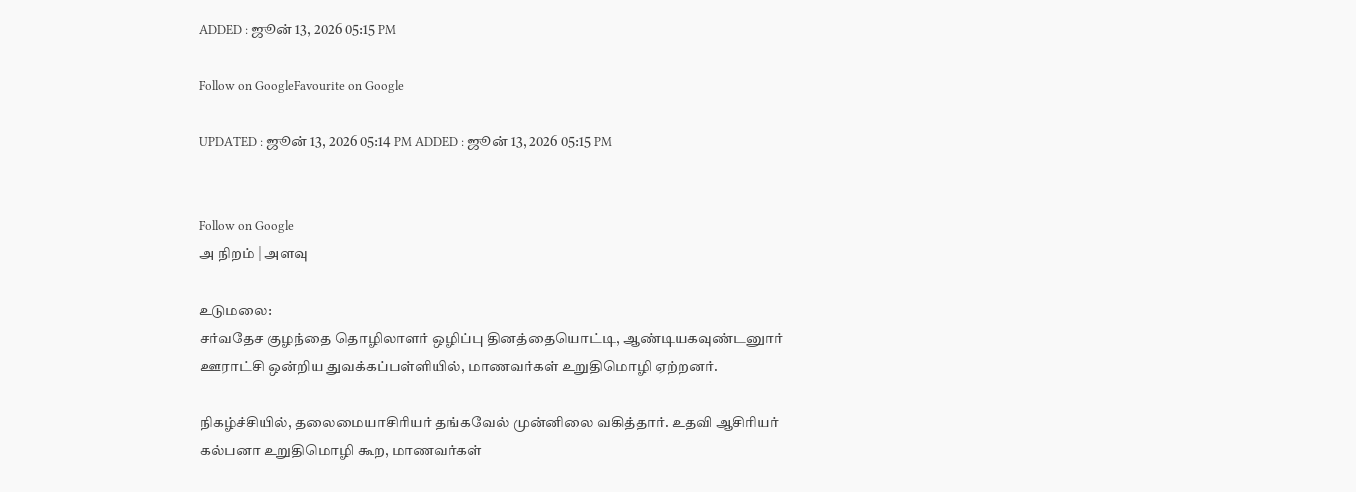ADDED : ஜூன் 13, 2026 05:15 PM

Follow on GoogleFavourite on Google

UPDATED : ஜூன் 13, 2026 05:14 PM ADDED : ஜூன் 13, 2026 05:15 PM


Follow on Google
அ நிறம் | அளவு

உடுமலை:
சர்வதேச குழந்தை தொழிலாளர் ஒழிப்பு தினத்தையொட்டி, ஆண்டியகவுண்டனுார் ஊராட்சி ஒன்றிய துவக்கப்பள்ளியில், மாணவர்கள் உறுதிமொழி ஏற்றனர்.

நிகழ்ச்சியில், தலைமையாசிரியர் தங்கவேல் முன்னிலை வகித்தார். உதவி ஆசிரியர் கல்பனா உறுதிமொழி கூற, மாணவர்கள்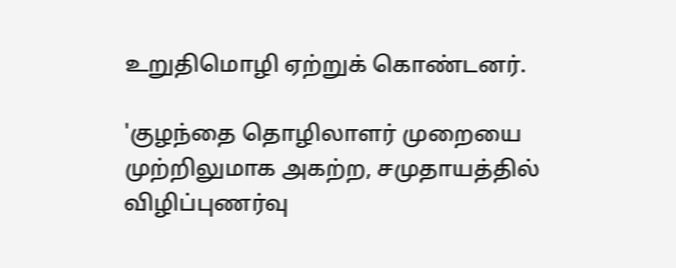உறுதிமொழி ஏற்றுக் கொண்டனர்.

'குழந்தை தொழிலாளர் முறையை முற்றிலுமாக அகற்ற, சமுதாயத்தில் விழிப்புணர்வு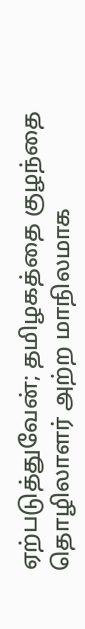ஏற்படுத்துவேன்; தமிழகத்தை குழந்தை தொழிலாளர் அற்ற மாநிலமாக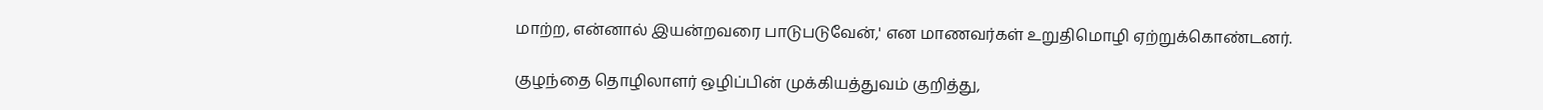மாற்ற, என்னால் இயன்றவரை பாடுபடுவேன்,' என மாணவர்கள் உறுதிமொழி ஏற்றுக்கொண்டனர்.

குழந்தை தொழிலாளர் ஒழிப்பின் முக்கியத்துவம் குறித்து,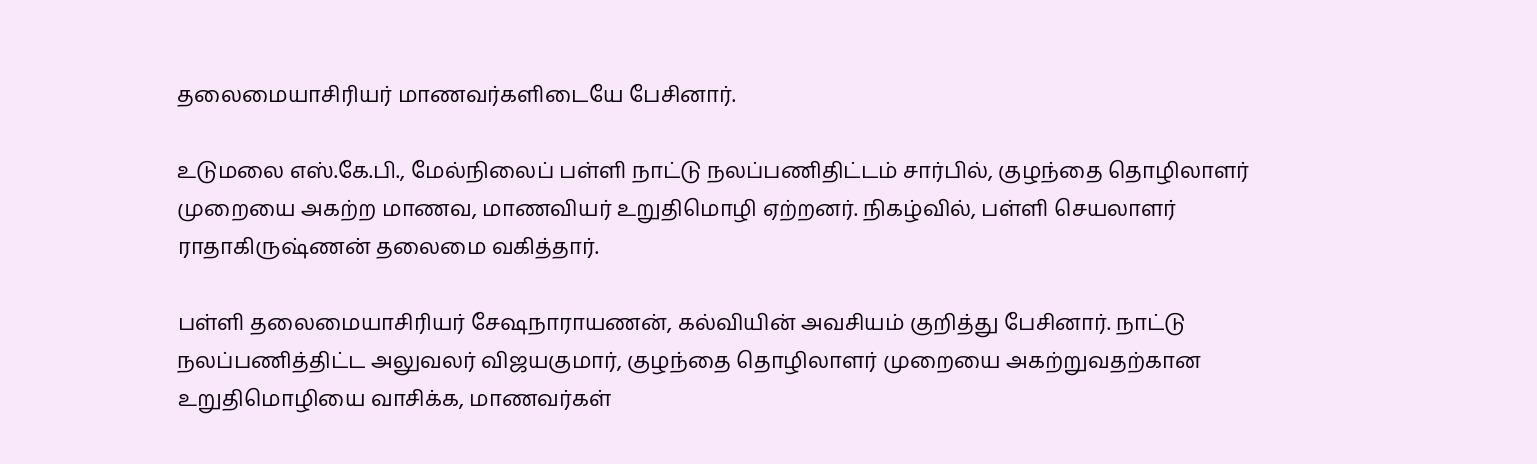தலைமையாசிரியர் மாணவர்களிடையே பேசினார்.

உடுமலை எஸ்.கே.பி., மேல்நிலைப் பள்ளி நாட்டு நலப்பணிதிட்டம் சார்பில், குழந்தை தொழிலாளர் முறையை அகற்ற மாணவ, மாணவியர் உறுதிமொழி ஏற்றனர். நிகழ்வில், பள்ளி செயலாளர் ராதாகிருஷ்ணன் தலைமை வகித்தார்.

பள்ளி தலைமையாசிரியர் சேஷநாராயணன், கல்வியின் அவசியம் குறித்து பேசினார். நாட்டு நலப்பணித்திட்ட அலுவலர் விஜயகுமார், குழந்தை தொழிலாளர் முறையை அகற்றுவதற்கான உறுதிமொழியை வாசிக்க, மாணவர்கள்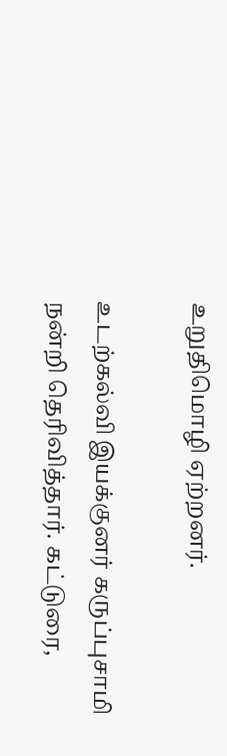உறுதிமொழி ஏற்றனர்.

உடற்கல்வி இயக்குனர் கருப்புசாமி நன்றி தெரிவித்தார். கட்டுரை,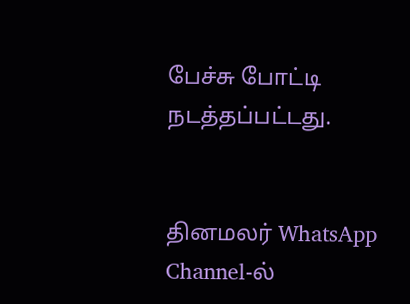பேச்சு போட்டி நடத்தப்பட்டது.


தினமலர் WhatsApp Channel-ல்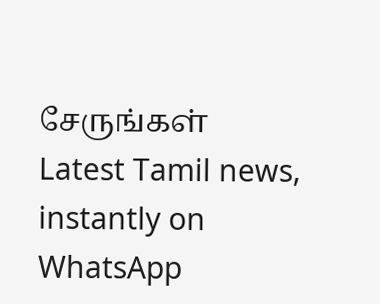சேருங்கள்
Latest Tamil news, instantly on WhatsApp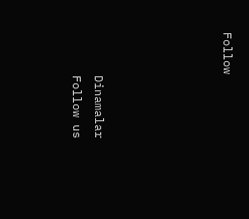Follow





      Dinamalar
      Follow us